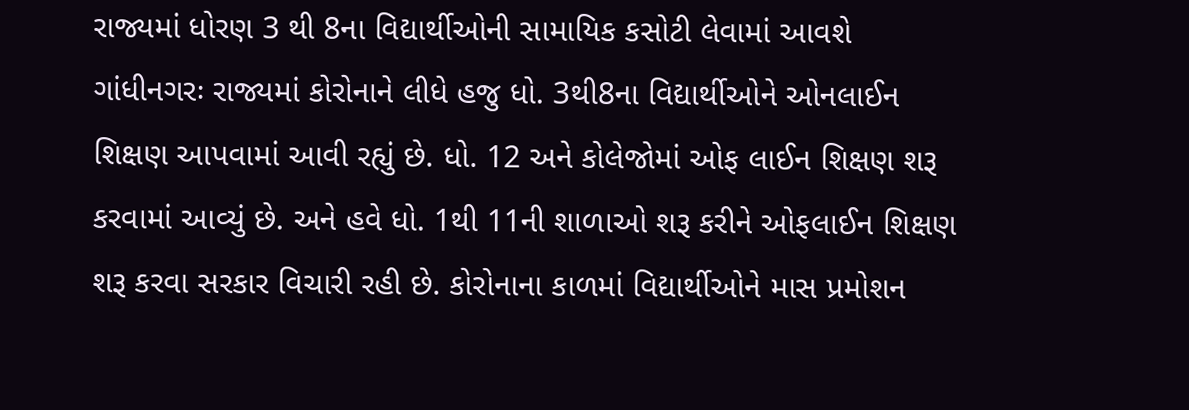રાજ્યમાં ધોરણ 3 થી 8ના વિદ્યાર્થીઓની સામાયિક કસોટી લેવામાં આવશે
ગાંધીનગરઃ રાજ્યમાં કોરોનાને લીધે હજુ ધો. 3થી8ના વિદ્યાર્થીઓને ઓનલાઈન શિક્ષણ આપવામાં આવી રહ્યું છે. ધો. 12 અને કોલેજોમાં ઓફ લાઈન શિક્ષણ શરૂ કરવામાં આવ્યું છે. અને હવે ધો. 1થી 11ની શાળાઓ શરૂ કરીને ઓફલાઈન શિક્ષણ શરૂ કરવા સરકાર વિચારી રહી છે. કોરોનાના કાળમાં વિદ્યાર્થીઓને માસ પ્રમોશન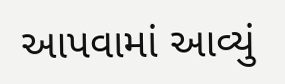આપવામાં આવ્યું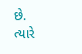છે. ત્યારે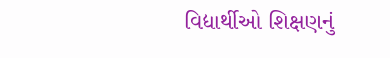વિદ્યાર્થીઓ શિક્ષણનું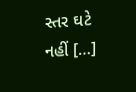સ્તર ઘટે નહીં […]